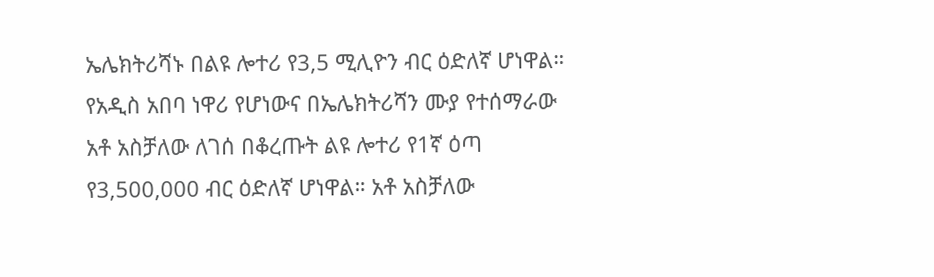ኤሌክትሪሻኑ በልዩ ሎተሪ የ3,5 ሚሊዮን ብር ዕድለኛ ሆነዋል። የአዲስ አበባ ነዋሪ የሆነውና በኤሌክትሪሻን ሙያ የተሰማራው አቶ አስቻለው ለገሰ በቆረጡት ልዩ ሎተሪ የ1ኛ ዕጣ የ3,500,000 ብር ዕድለኛ ሆነዋል። አቶ አስቻለው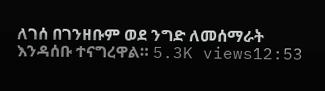ለገሰ በገንዘቡም ወደ ንግድ ለመሰማራት እንዳሰቡ ተናግረዋል። 5.3K views12:53